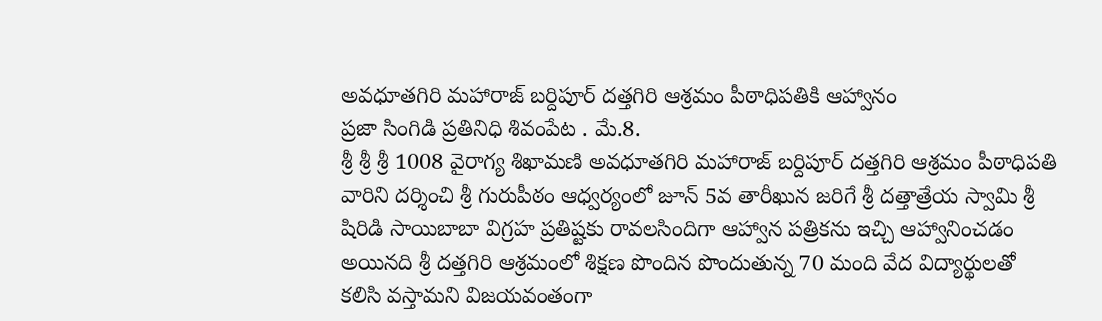అవధూతగిరి మహారాజ్ బర్దిపూర్ దత్తగిరి ఆశ్రమం పీఠాధిపతికి ఆహ్వానం
ప్రజా సింగిడి ప్రతినిధి శివంపేట . మే.8.
శ్రీ శ్రీ శ్రీ 1008 వైరాగ్య శిఖామణి అవధూతగిరి మహారాజ్ బర్దిపూర్ దత్తగిరి ఆశ్రమం పీఠాధిపతి వారిని దర్శించి శ్రీ గురుపీఠం ఆధ్వర్యంలో జూన్ 5వ తారీఖున జరిగే శ్రీ దత్తాత్రేయ స్వామి శ్రీ షిరిడి సాయిబాబా విగ్రహ ప్రతిష్టకు రావలసిందిగా ఆహ్వాన పత్రికను ఇచ్చి ఆహ్వానించడం అయినది శ్రీ దత్తగిరి ఆశ్రమంలో శిక్షణ పొందిన పొందుతున్న 70 మంది వేద విద్యార్థులతో కలిసి వస్తామని విజయవంతంగా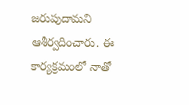జరుపుదామని ఆశీర్వదించారు. ఈ కార్యక్రమంలో నాతో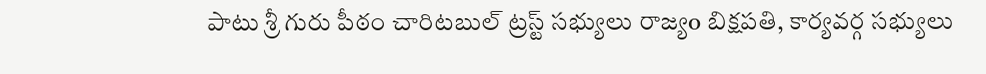పాటు శ్రీ గురు పీఠం చారిటబుల్ ట్రస్ట్ సభ్యులు రాజ్యo బిక్షపతి, కార్యవర్గ సభ్యులు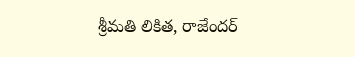శ్రీమతి లికిత, రాజేందర్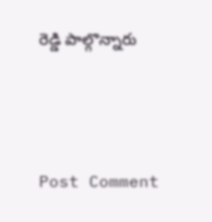రెడ్డి పాల్గొన్నారు




Post Comment